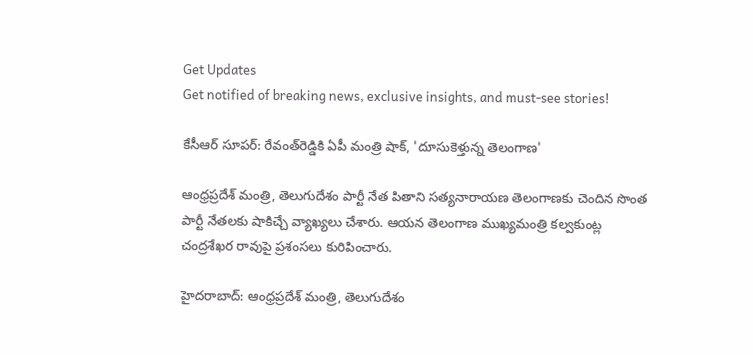Get Updates
Get notified of breaking news, exclusive insights, and must-see stories!

కేసీఆర్ సూపర్: రేవంత్‌రెడ్డికి ఏపీ మంత్రి షాక్, 'దూసుకెళ్తున్న తెలంగాణ'

ఆంధ్రప్రదేశ్ మంత్రి, తెలుగుదేశం పార్టీ నేత పితాని సత్యనారాయణ తెలంగాణకు చెందిన సొంత పార్టీ నేతలకు షాకిచ్చే వ్యాఖ్యలు చేశారు. ఆయన తెలంగాణ ముఖ్యమంత్రి కల్వకుంట్ల చంద్రశేఖర రావుపై ప్రశంసలు కురిపించారు.

హైదరాబాద్: ఆంధ్రప్రదేశ్ మంత్రి, తెలుగుదేశం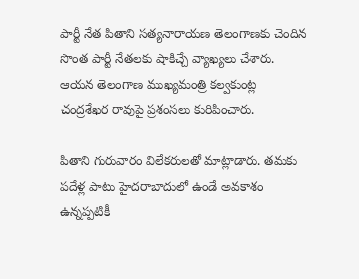పార్టీ నేత పితాని సత్యనారాయణ తెలంగాణకు చెందిన సొంత పార్టీ నేతలకు షాకిచ్చే వ్యాఖ్యలు చేశారు. ఆయన తెలంగాణ ముఖ్యమంత్రి కల్వకుంట్ల చంద్రశేఖర రావుపై ప్రశంసలు కురిపించారు.

పితాని గురువారం విలేకరులతో మాట్లాడారు. తమకు పదేళ్ల పాటు హైదరాబాదులో ఉండే అవకాశం ఉన్నప్పటికీ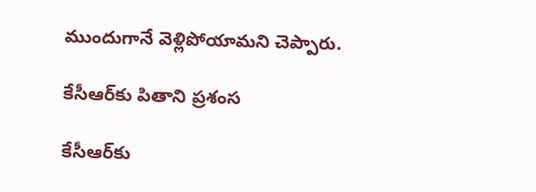ముందుగానే వెళ్లిపోయామని చెప్పారు.

కేసీఆర్‌కు పితాని ప్రశంస

కేసీఆర్‌కు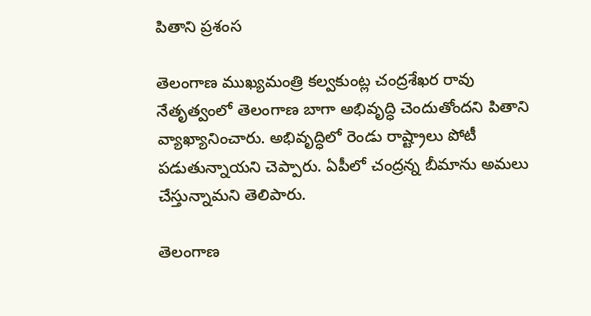పితాని ప్రశంస

తెలంగాణ ముఖ్యమంత్రి కల్వకుంట్ల చంద్రశేఖర రావు నేతృత్వంలో తెలంగాణ బాగా అభివృద్ధి చెందుతోందని పితాని వ్యాఖ్యానించారు. అభివృద్ధిలో రెండు రాష్ట్రాలు పోటీ పడుతున్నాయని చెప్పారు. ఏపీలో చంద్రన్న బీమాను అమలు చేస్తున్నామని తెలిపారు.

తెలంగాణ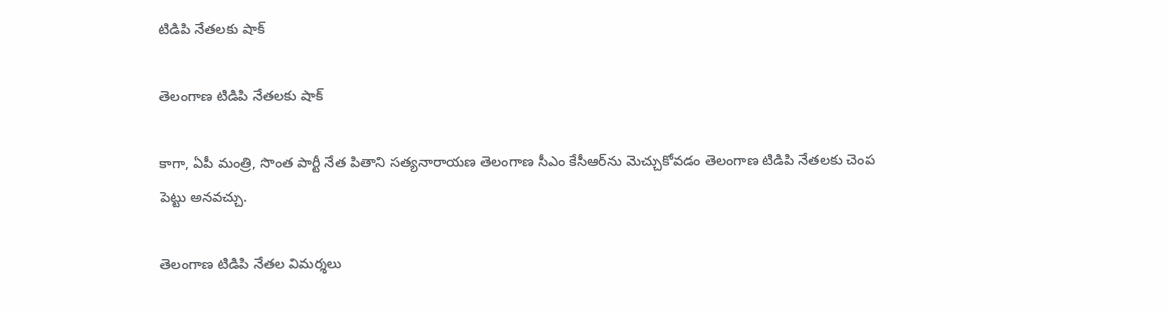టిడిపి నేతలకు షాక్

తెలంగాణ టిడిపి నేతలకు షాక్

కాగా, ఏపీ మంత్రి, సొంత పార్టీ నేత పితాని సత్యనారాయణ తెలంగాణ సీఎం కేసీఆర్‌ను మెచ్చుకోవడం తెలంగాణ టిడిపి నేతలకు చెంప పెట్టు అనవచ్చు.

తెలంగాణ టిడిపి నేతల విమర్శలు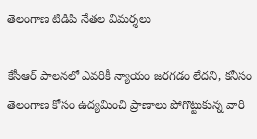తెలంగాణ టిడిపి నేతల విమర్శలు

కేసీఆర్ పాలనలో ఎవరికీ న్యాయం జరగడం లేదని, కనీసం తెలంగాణ కోసం ఉద్యమించి ప్రాణాలు పోగొట్టుకున్న వారి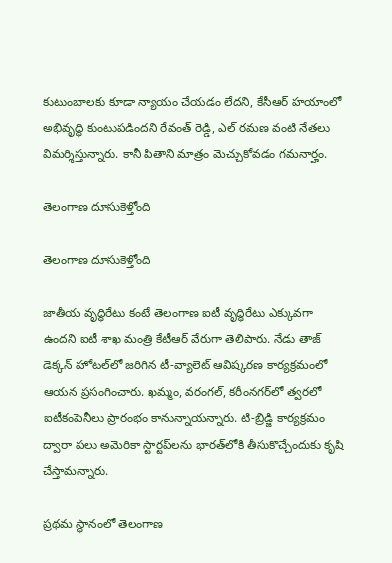కుటుంబాలకు కూడా న్యాయం చేయడం లేదని, కేసీఆర్ హయాంలో అభివృద్ధి కుంటుపడిందని రేవంత్ రెడ్డి, ఎల్ రమణ వంటి నేతలు విమర్శిస్తున్నారు. కానీ పితాని మాత్రం మెచ్చుకోవడం గమనార్హం.

తెలంగాణ దూసుకెళ్తోంది

తెలంగాణ దూసుకెళ్తోంది

జాతీయ వృద్ధిరేటు కంటే తెలంగాణ ఐటీ వృద్ధిరేటు ఎక్కువగా ఉందని ఐటీ శాఖ మంత్రి కేటీఆర్‌ వేరుగా తెలిపారు. నేడు తాజ్ డెక్కన్‌ హోటల్‌లో జరిగిన టీ-వ్యాలెట్‌ ఆవిష్కరణ కార్యక్రమంలో ఆయన ప్రసంగించారు. ఖమ్మం, వరంగల్‌, కరీంనగర్‌లో త్వరలో ఐటీకంపెనీలు ప్రారంభం కానున్నాయన్నారు. టి-బ్రిడ్జి కార్యక్రమం ద్వారా పలు అమెరికా స్టార్టప్‌లను భారత్‌లోకి తీసుకొచ్చేందుకు కృషి చేస్తామన్నారు.

ప్రథమ స్థానంలో తెలంగాణ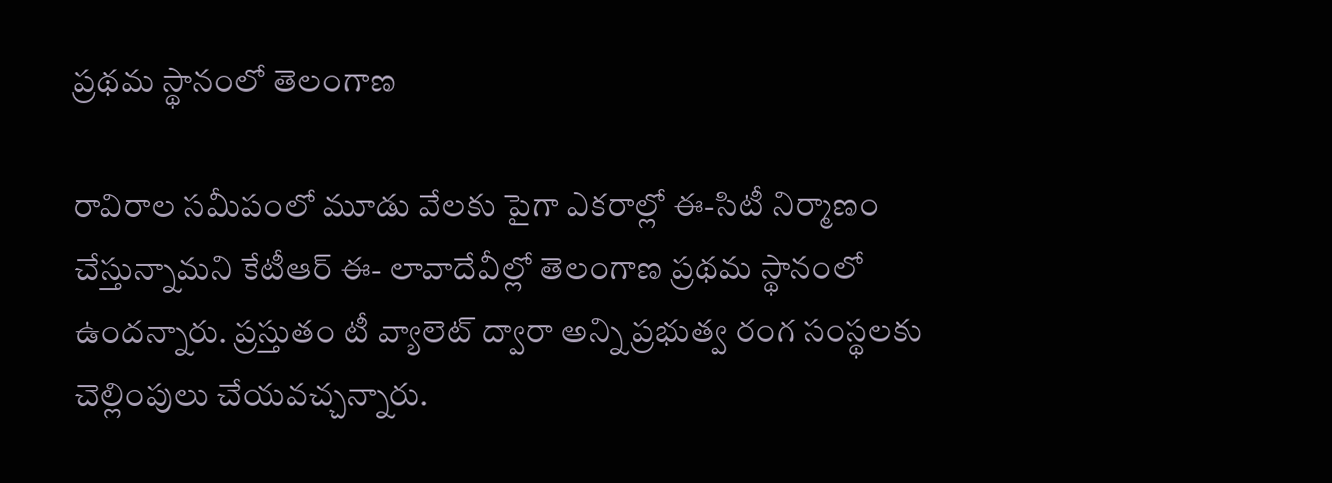ప్రథమ స్థానంలో తెలంగాణ

రావిరాల సమీపంలో మూడు వేలకు పైగా ఎకరాల్లో ఈ-సిటీ నిర్మాణం చేస్తున్నామని కేటీఆర్ ఈ- లావాదేవీల్లో తెలంగాణ ప్రథమ స్థానంలో ఉందన్నారు. ప్రస్తుతం టీ వ్యాలెట్‌ ద్వారా అన్ని ప్రభుత్వ రంగ సంస్థలకు చెల్లింపులు చేయవచ్చన్నారు.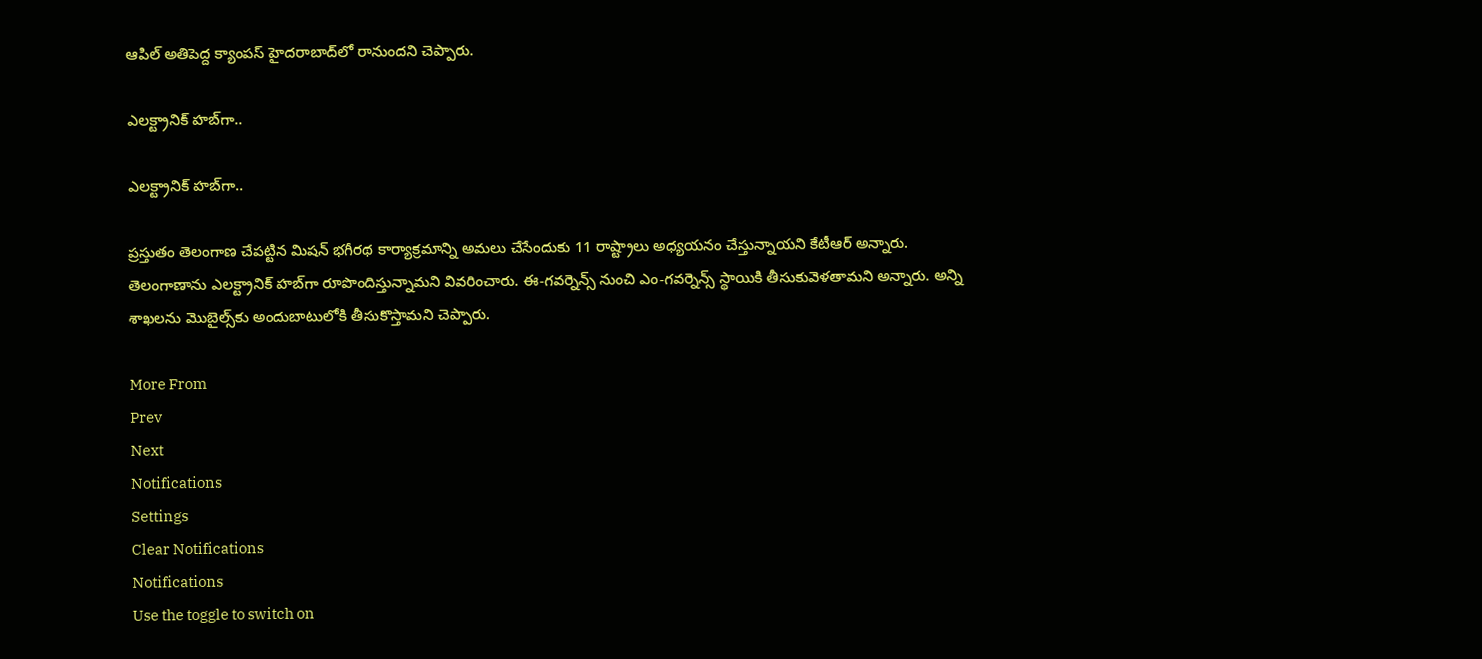ఆపిల్‌ అతిపెద్ద క్యాంపస్‌ హైదరాబాద్‌లో రానుందని చెప్పారు.

ఎలక్ట్రానిక్ హబ్‌గా..

ఎలక్ట్రానిక్ హబ్‌గా..

ప్రస్తుతం తెలంగాణ చేపట్టిన మిషన్‌ భగీరథ కార్యాక్రమాన్ని అమలు చేసేందుకు 11 రాష్ట్రాలు అధ్యయనం చేస్తున్నాయని కేటీఆర్ అన్నారు. తెలంగాణాను ఎలక్ట్రానిక్‌ హబ్‌గా రూపొందిస్తున్నామని వివరించారు. ఈ-గవర్నెన్స్‌ నుంచి ఎం-గవర్నెన్స్‌ స్థాయికి తీసుకువెళతామని అన్నారు. అన్ని శాఖలను మొబైల్స్‌కు అందుబాటులోకి తీసుకొస్తామని చెప్పారు.

More From
Prev
Next
Notifications
Settings
Clear Notifications
Notifications
Use the toggle to switch on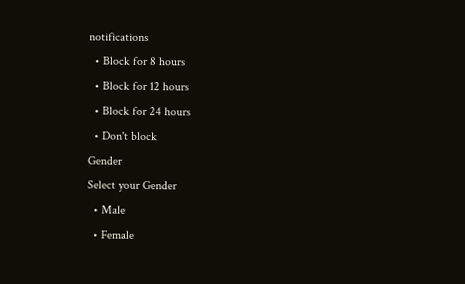notifications
  • Block for 8 hours
  • Block for 12 hours
  • Block for 24 hours
  • Don't block
Gender
Select your Gender
  • Male
  • Female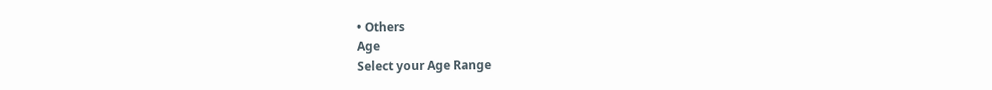• Others
Age
Select your Age Range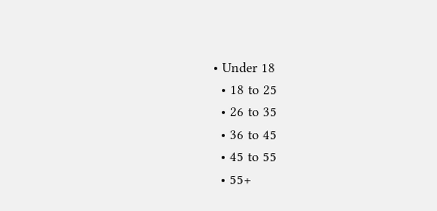• Under 18
  • 18 to 25
  • 26 to 35
  • 36 to 45
  • 45 to 55
  • 55+